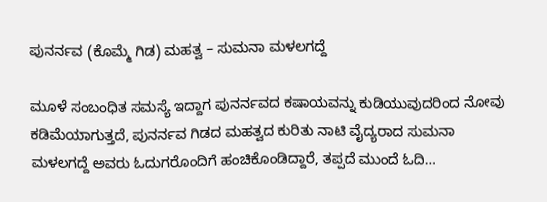ಪುನರ್ನವ (ಕೊಮ್ಮೆ ಗಿಡ) ಮಹತ್ವ – ಸುಮನಾ ಮಳಲಗದ್ದೆ

ಮೂಳೆ ಸಂಬಂಧಿತ ಸಮಸ್ಯೆ ಇದ್ದಾಗ ಪುನರ್ನವದ ಕಷಾಯವನ್ನು ಕುಡಿಯುವುದರಿಂದ ನೋವು ಕಡಿಮೆಯಾಗುತ್ತದೆ, ಪುನರ್ನವ ಗಿಡದ ಮಹತ್ವದ ಕುರಿತು ನಾಟಿ ವೈದ್ಯರಾದ ಸುಮನಾ ಮಳಲಗದ್ದೆ ಅವರು ಓದುಗರೊಂದಿಗೆ ಹಂಚಿಕೊಂಡಿದ್ದಾರೆ, ತಪ್ಪದೆ ಮುಂದೆ ಓದಿ…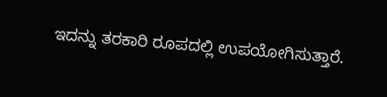ಇದನ್ನು ತರಕಾರಿ ರೂಪದಲ್ಲಿ ಉಪಯೋಗಿಸುತ್ತಾರೆ.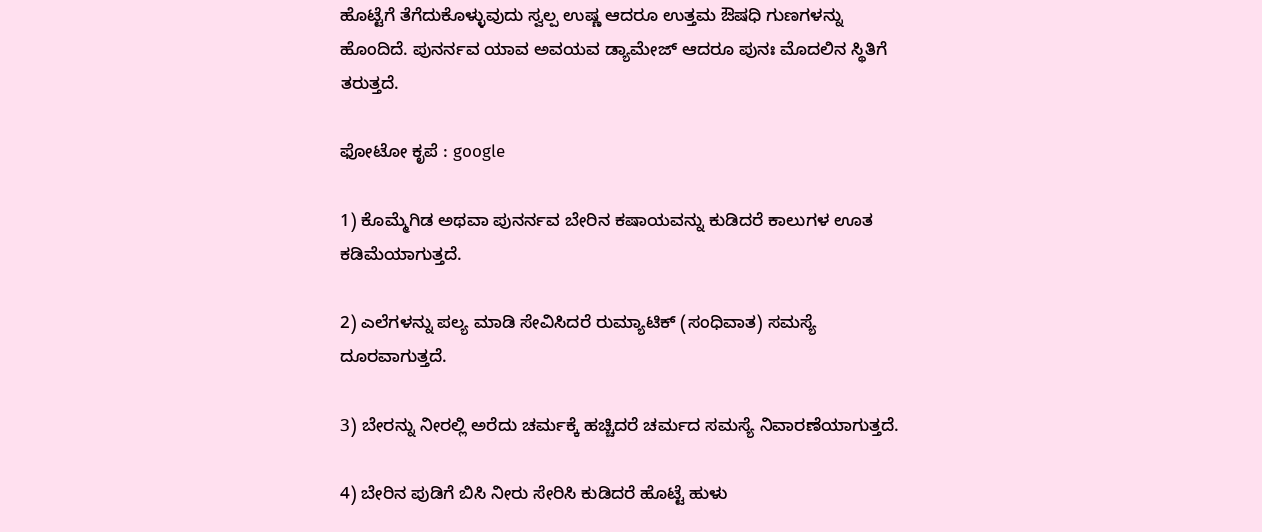ಹೊಟ್ಟೆಗೆ ತೆಗೆದುಕೊಳ್ಳುವುದು ಸ್ವಲ್ಪ ಉಷ್ಣ ಆದರೂ ಉತ್ತಮ ಔಷಧಿ ಗುಣಗಳನ್ನು ಹೊಂದಿದೆ. ಪುನರ್ನವ ಯಾವ ಅವಯವ ಡ್ಯಾಮೇಜ್ ಆದರೂ ಪುನಃ ಮೊದಲಿನ ಸ್ಥಿತಿಗೆ ತರುತ್ತದೆ.

ಫೋಟೋ ಕೃಪೆ : google

1) ಕೊಮ್ಮೆಗಿಡ ಅಥವಾ ಪುನರ್ನವ ಬೇರಿನ ಕಷಾಯವನ್ನು ಕುಡಿದರೆ ಕಾಲುಗಳ ಊತ ಕಡಿಮೆಯಾಗುತ್ತದೆ.

2) ಎಲೆಗಳನ್ನು ಪಲ್ಯ ಮಾಡಿ ಸೇವಿಸಿದರೆ ರುಮ್ಯಾಟಿಕ್‌ (ಸಂಧಿವಾತ) ಸಮಸ್ಯೆ ದೂರವಾಗುತ್ತದೆ.

3) ಬೇರನ್ನು ನೀರಲ್ಲಿ ಅರೆದು ಚರ್ಮಕ್ಕೆ ಹಚ್ಚಿದರೆ ಚರ್ಮದ ಸಮಸ್ಯೆ ನಿವಾರಣೆಯಾಗುತ್ತದೆ.

4) ಬೇರಿನ ಪುಡಿಗೆ ಬಿಸಿ ನೀರು ಸೇರಿಸಿ ಕುಡಿದರೆ ಹೊಟ್ಟೆ ಹುಳು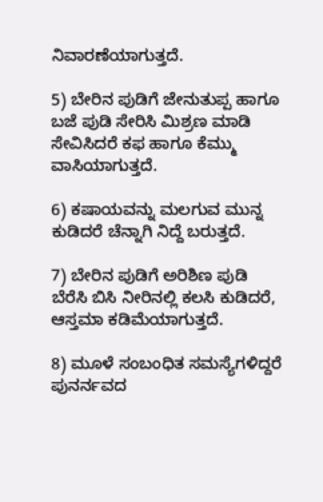ನಿವಾರಣೆಯಾಗುತ್ತದೆ.

5) ಬೇರಿನ ಪುಡಿಗೆ ಜೇನುತುಪ್ಪ ಹಾಗೂ ಬಜೆ ಪುಡಿ ಸೇರಿಸಿ ಮಿಶ್ರಣ ಮಾಡಿ ಸೇವಿಸಿದರೆ ಕಫ ಹಾಗೂ ಕೆಮ್ಮು ವಾಸಿಯಾಗುತ್ತದೆ.

6) ಕಷಾಯವನ್ನು ಮಲಗುವ ಮುನ್ನ ಕುಡಿದರೆ ಚೆನ್ನಾಗಿ ನಿದ್ದೆ ಬರುತ್ತದೆ.

7) ಬೇರಿನ ಪುಡಿಗೆ ಅರಿಶಿಣ ಪುಡಿ ಬೆರೆಸಿ ಬಿಸಿ ನೀರಿನಲ್ಲಿ ಕಲಸಿ ಕುಡಿದರೆ, ಆಸ್ತಮಾ ಕಡಿಮೆಯಾಗುತ್ತದೆ.

8) ಮೂಳೆ ಸಂಬಂಧಿತ ಸಮಸ್ಯೆಗಳಿದ್ದರೆ ಪುನರ್ನವದ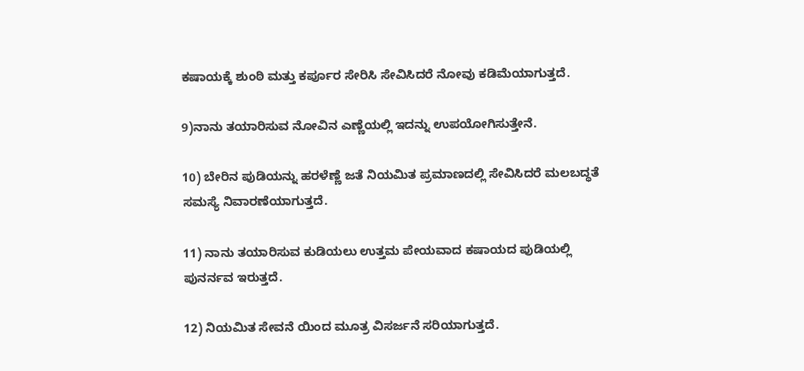ಕಷಾಯಕ್ಕೆ ಶುಂಠಿ ಮತ್ತು ಕರ್ಪೂರ ಸೇರಿಸಿ ಸೇವಿಸಿದರೆ ನೋವು ಕಡಿಮೆಯಾಗುತ್ತದೆ.

9)ನಾನು ತಯಾರಿಸುವ ನೋವಿನ ಎಣ್ಣೆಯಲ್ಲಿ ಇದನ್ನು ಉಪಯೋಗಿಸುತ್ತೇನೆ.

10) ಬೇರಿನ ಪುಡಿಯನ್ನು ಹರಳೆಣ್ಣೆ ಜತೆ ನಿಯಮಿತ ಪ್ರಮಾಣದಲ್ಲಿ ಸೇವಿಸಿದರೆ ಮಲಬದ್ಧತೆ ಸಮಸ್ಯೆ ನಿವಾರಣೆಯಾಗುತ್ತದೆ.

11) ನಾನು ತಯಾರಿಸುವ ಕುಡಿಯಲು ಉತ್ತಮ ಪೇಯವಾದ ಕಷಾಯದ ಪುಡಿಯಲ್ಲಿ ಪುನರ್ನವ ಇರುತ್ತದೆ.

12) ನಿಯಮಿತ ಸೇವನೆ ಯಿಂದ ಮೂತ್ರ ವಿಸರ್ಜನೆ ಸರಿಯಾಗುತ್ತದೆ.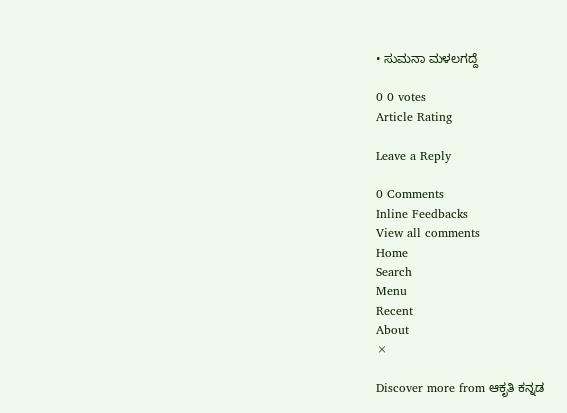• ಸುಮನಾ ಮಳಲಗದ್ದೆ

0 0 votes
Article Rating

Leave a Reply

0 Comments
Inline Feedbacks
View all comments
Home
Search
Menu
Recent
About
×

Discover more from ಆಕೃತಿ ಕನ್ನಡ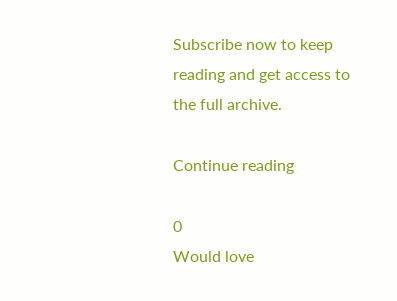Subscribe now to keep reading and get access to the full archive.

Continue reading

0
Would love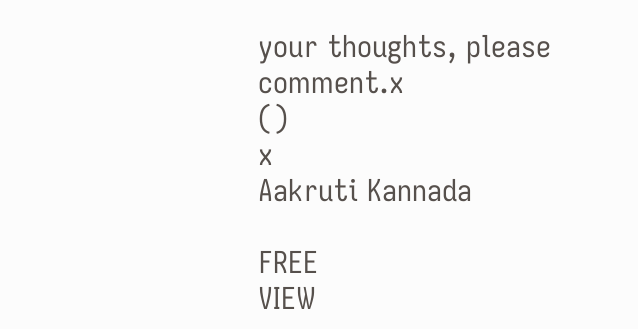your thoughts, please comment.x
()
x
Aakruti Kannada

FREE
VIEW